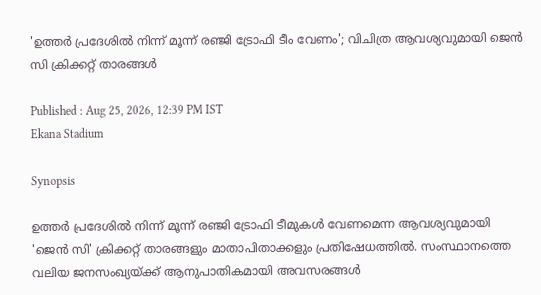'ഉത്തര്‍ പ്രദേശില്‍ നിന്ന് മൂന്ന് രഞ്ജി ട്രോഫി ടീം വേണം'; വിചിത്ര ആവശ്യവുമായി ജെന്‍ സി ക്രിക്കറ്റ് താരങ്ങള്‍

Published : Aug 25, 2026, 12:39 PM IST
Ekana Stadium

Synopsis

ഉത്തര്‍ പ്രദേശില്‍ നിന്ന് മൂന്ന് രഞ്ജി ട്രോഫി ടീമുകള്‍ വേണമെന്ന ആവശ്യവുമായി 'ജെന്‍ സി' ക്രിക്കറ്റ് താരങ്ങളും മാതാപിതാക്കളും പ്രതിഷേധത്തില്‍. സംസ്ഥാനത്തെ വലിയ ജനസംഖ്യയ്ക്ക് ആനുപാതികമായി അവസരങ്ങള്‍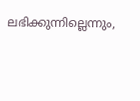ലഭിക്കുന്നില്ലെന്നും,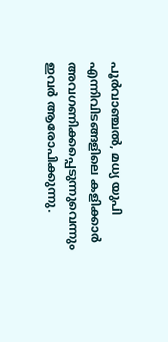പൂര്‍വാഞ്ചല്‍, മധ്യ യുപി എന്നിവിടങ്ങളിലെ കളിക്കാര്‍ അവഗണിക്കപ്പെടുന്നുവെന്നും ഇവര്‍ ആരോപിക്കുന്നു.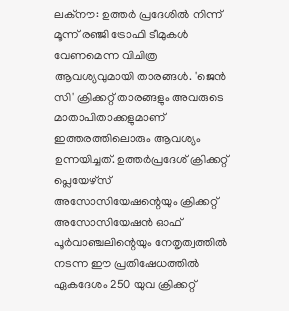ലക്‌നൗ: ഉത്തര്‍ പ്രദേശില്‍ നിന്ന് മൂന്ന് രഞ്ജി ട്രോഫി ടീമുകള്‍ വേണമെന്ന വിചിത്ര ആവശ്യവുമായി താരങ്ങള്‍. 'ജെന്‍ സി' ക്രിക്കറ്റ് താരങ്ങളും അവരുടെ മാതാപിതാക്കളുമാണ് ഇത്തരത്തിലൊരും ആവശ്യം ഉന്നയിച്ചത്. ഉത്തര്‍പ്രദേശ് ക്രിക്കറ്റ് പ്ലെയേഴ്‌സ് അസോസിയേഷന്റെയും ക്രിക്കറ്റ് അസോസിയേഷന്‍ ഓഫ് പൂര്‍വാഞ്ചലിന്റെയും നേതൃത്വത്തില്‍ നടന്ന ഈ പ്രതിഷേധത്തില്‍ ഏകദേശം 250 യുവ ക്രിക്കറ്റ്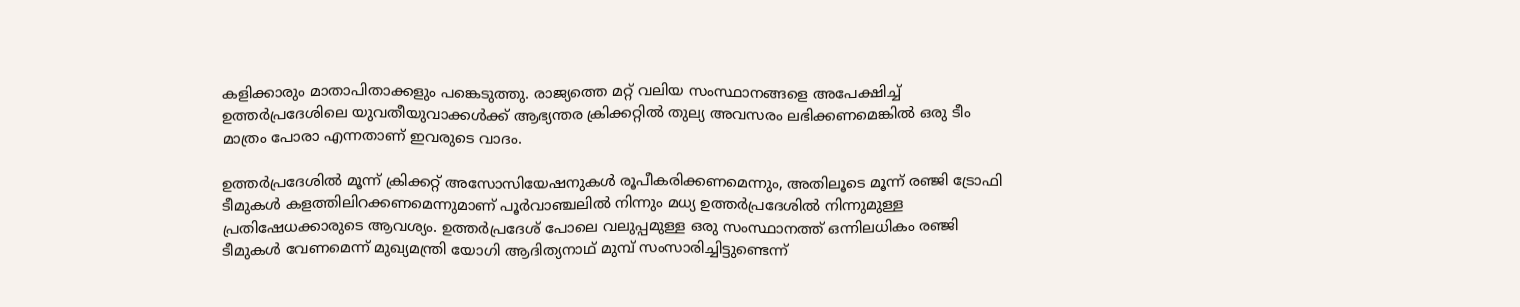കളിക്കാരും മാതാപിതാക്കളും പങ്കെടുത്തു. രാജ്യത്തെ മറ്റ് വലിയ സംസ്ഥാനങ്ങളെ അപേക്ഷിച്ച് ഉത്തര്‍പ്രദേശിലെ യുവതീയുവാക്കള്‍ക്ക് ആഭ്യന്തര ക്രിക്കറ്റില്‍ തുല്യ അവസരം ലഭിക്കണമെങ്കില്‍ ഒരു ടീം മാത്രം പോരാ എന്നതാണ് ഇവരുടെ വാദം.

ഉത്തര്‍പ്രദേശില്‍ മൂന്ന് ക്രിക്കറ്റ് അസോസിയേഷനുകള്‍ രൂപീകരിക്കണമെന്നും, അതിലൂടെ മൂന്ന് രഞ്ജി ട്രോഫി ടീമുകള്‍ കളത്തിലിറക്കണമെന്നുമാണ് പൂര്‍വാഞ്ചലില്‍ നിന്നും മധ്യ ഉത്തര്‍പ്രദേശില്‍ നിന്നുമുള്ള പ്രതിഷേധക്കാരുടെ ആവശ്യം. ഉത്തര്‍പ്രദേശ് പോലെ വലുപ്പമുള്ള ഒരു സംസ്ഥാനത്ത് ഒന്നിലധികം രഞ്ജി ടീമുകള്‍ വേണമെന്ന് മുഖ്യമന്ത്രി യോഗി ആദിത്യനാഥ് മുമ്പ് സംസാരിച്ചിട്ടുണ്ടെന്ന്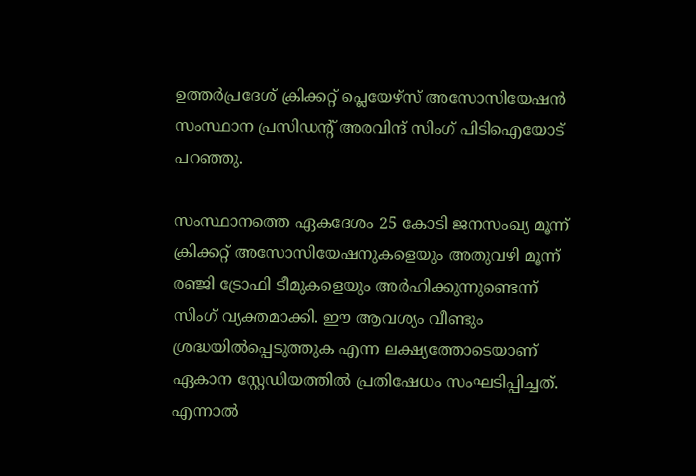ഉത്തര്‍പ്രദേശ് ക്രിക്കറ്റ് പ്ലെയേഴ്‌സ് അസോസിയേഷന്‍ സംസ്ഥാന പ്രസിഡന്റ് അരവിന്ദ് സിംഗ് പിടിഐയോട് പറഞ്ഞു.

സംസ്ഥാനത്തെ ഏകദേശം 25 കോടി ജനസംഖ്യ മൂന്ന് ക്രിക്കറ്റ് അസോസിയേഷനുകളെയും അതുവഴി മൂന്ന് രഞ്ജി ട്രോഫി ടീമുകളെയും അര്‍ഹിക്കുന്നുണ്ടെന്ന് സിംഗ് വ്യക്തമാക്കി. ഈ ആവശ്യം വീണ്ടും ശ്രദ്ധയില്‍പ്പെടുത്തുക എന്ന ലക്ഷ്യത്തോടെയാണ് ഏകാന സ്റ്റേഡിയത്തില്‍ പ്രതിഷേധം സംഘടിപ്പിച്ചത്. എന്നാല്‍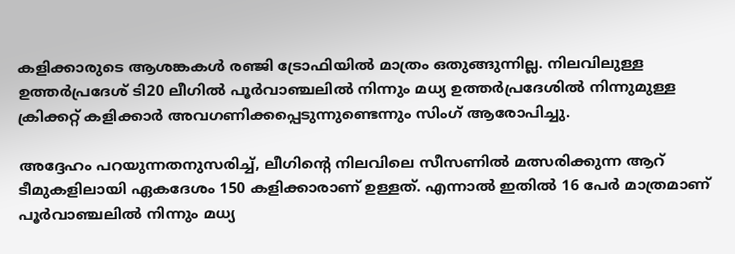കളിക്കാരുടെ ആശങ്കകള്‍ രഞ്ജി ട്രോഫിയില്‍ മാത്രം ഒതുങ്ങുന്നില്ല. നിലവിലുള്ള ഉത്തര്‍പ്രദേശ് ടി20 ലീഗില്‍ പൂര്‍വാഞ്ചലില്‍ നിന്നും മധ്യ ഉത്തര്‍പ്രദേശില്‍ നിന്നുമുള്ള ക്രിക്കറ്റ് കളിക്കാര്‍ അവഗണിക്കപ്പെടുന്നുണ്ടെന്നും സിംഗ് ആരോപിച്ചു.

അദ്ദേഹം പറയുന്നതനുസരിച്ച്, ലീഗിന്റെ നിലവിലെ സീസണില്‍ മത്സരിക്കുന്ന ആറ് ടീമുകളിലായി ഏകദേശം 150 കളിക്കാരാണ് ഉള്ളത്. എന്നാല്‍ ഇതില്‍ 16 പേര്‍ മാത്രമാണ് പൂര്‍വാഞ്ചലില്‍ നിന്നും മധ്യ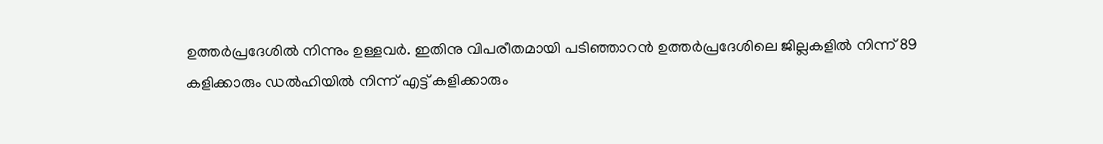ഉത്തര്‍പ്രദേശില്‍ നിന്നും ഉള്ളവര്‍. ഇതിനു വിപരീതമായി പടിഞ്ഞാറന്‍ ഉത്തര്‍പ്രദേശിലെ ജില്ലകളില്‍ നിന്ന് 89 കളിക്കാരും ഡല്‍ഹിയില്‍ നിന്ന് എട്ട് കളിക്കാരും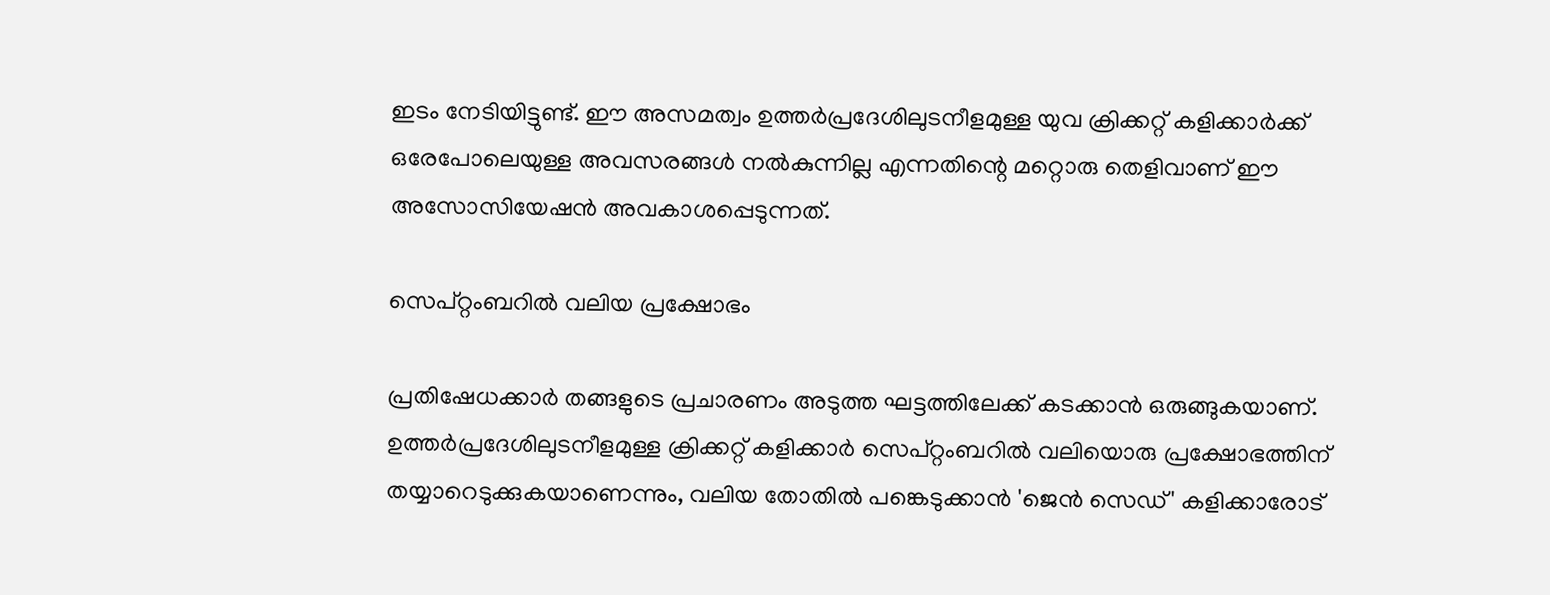ഇടം നേടിയിട്ടുണ്ട്. ഈ അസമത്വം ഉത്തര്‍പ്രദേശിലുടനീളമുള്ള യുവ ക്രിക്കറ്റ് കളിക്കാര്‍ക്ക് ഒരേപോലെയുള്ള അവസരങ്ങള്‍ നല്‍കുന്നില്ല എന്നതിന്റെ മറ്റൊരു തെളിവാണ് ഈ അസോസിയേഷന്‍ അവകാശപ്പെടുന്നത്.

സെപ്റ്റംബറില്‍ വലിയ പ്രക്ഷോഭം

പ്രതിഷേധക്കാര്‍ തങ്ങളുടെ പ്രചാരണം അടുത്ത ഘട്ടത്തിലേക്ക് കടക്കാന്‍ ഒരുങ്ങുകയാണ്. ഉത്തര്‍പ്രദേശിലുടനീളമുള്ള ക്രിക്കറ്റ് കളിക്കാര്‍ സെപ്റ്റംബറില്‍ വലിയൊരു പ്രക്ഷോഭത്തിന് തയ്യാറെടുക്കുകയാണെന്നും, വലിയ തോതില്‍ പങ്കെടുക്കാന്‍ 'ജെന്‍ സെഡ്' കളിക്കാരോട്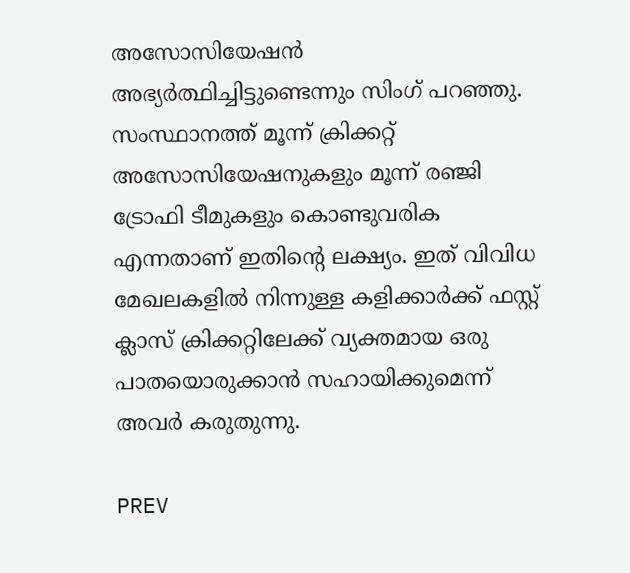അസോസിയേഷന്‍ അഭ്യര്‍ത്ഥിച്ചിട്ടുണ്ടെന്നും സിംഗ് പറഞ്ഞു. സംസ്ഥാനത്ത് മൂന്ന് ക്രിക്കറ്റ് അസോസിയേഷനുകളും മൂന്ന് രഞ്ജി ട്രോഫി ടീമുകളും കൊണ്ടുവരിക എന്നതാണ് ഇതിന്റെ ലക്ഷ്യം. ഇത് വിവിധ മേഖലകളില്‍ നിന്നുള്ള കളിക്കാര്‍ക്ക് ഫസ്റ്റ് ക്ലാസ് ക്രിക്കറ്റിലേക്ക് വ്യക്തമായ ഒരു പാതയൊരുക്കാന്‍ സഹായിക്കുമെന്ന് അവര്‍ കരുതുന്നു.

PREV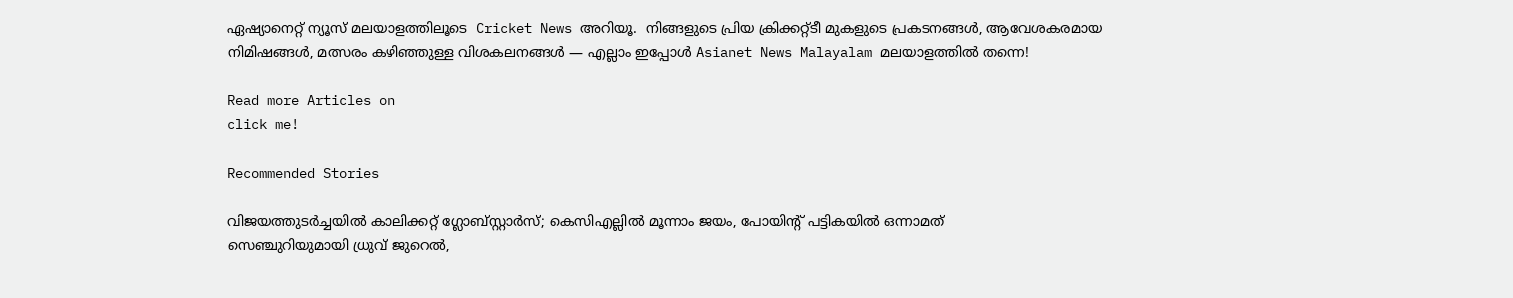ഏഷ്യാനെറ്റ് ന്യൂസ് മലയാളത്തിലൂടെ  Cricket News അറിയൂ.  നിങ്ങളുടെ പ്രിയ ക്രിക്കറ്റ്ടീ മുകളുടെ പ്രകടനങ്ങൾ, ആവേശകരമായ നിമിഷങ്ങൾ, മത്സരം കഴിഞ്ഞുള്ള വിശകലനങ്ങൾ — എല്ലാം ഇപ്പോൾ Asianet News Malayalam മലയാളത്തിൽ തന്നെ!

Read more Articles on
click me!

Recommended Stories

വിജയത്തുടർച്ചയിൽ കാലിക്കറ്റ് ഗ്ലോബ്സ്റ്റാർസ്; കെസിഎല്ലിൽ മൂന്നാം ജയം, പോയിന്‍റ് പട്ടികയിൽ ഒന്നാമത്
സെഞ്ചുറിയുമായി ധ്രുവ് ജുറെൽ,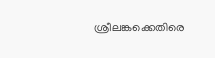ശ്രീലങ്കക്കെതിരെ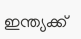ഇന്ത്യക്ക്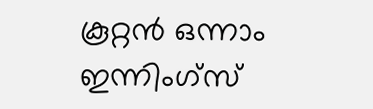കൂറ്റൻ ഒന്നാം ഇന്നിംഗ്സ്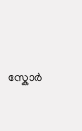സ്കോര്‍